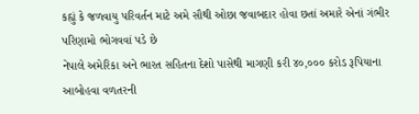કહ્યું કે જળવાયુ પરિવર્તન માટે અમે સૌથી ઓછા જવાબદાર હોવા છતાં અમારે એનાં ગંભીર પરિણામો ભોગવવાં પડે છે
નેપાલે અમેરિકા અને ભારત સહિતના દેશો પાસેથી માગણી કરી ૪૦,૦૦૦ કરોડ રૂપિયાના આબોહવા વળતરની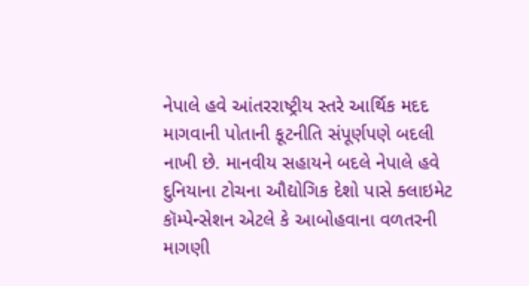નેપાલે હવે આંતરરાષ્ટ્રીય સ્તરે આર્થિક મદદ માગવાની પોતાની કૂટનીતિ સંપૂર્ણપણે બદલી નાખી છે. માનવીય સહાયને બદલે નેપાલે હવે દુનિયાના ટોચના ઔદ્યોગિક દેશો પાસે ક્લાઇમેટ કૉમ્પેન્સેશન એટલે કે આબોહવાના વળતરની માગણી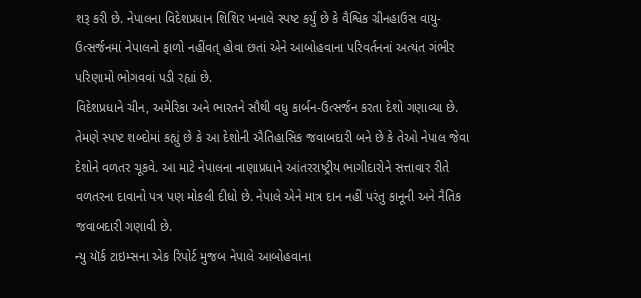શરૂ કરી છે. નેપાલના વિદેશપ્રધાન શિશિર ખનાલે સ્પષ્ટ કર્યું છે કે વૈશ્વિક ગ્રીનહાઉસ વાયુ-ઉત્સર્જનમાં નેપાલનો ફાળો નહીંવત્ હોવા છતાં એને આબોહવાના પરિવર્તનનાં અત્યંત ગંભીર પરિણામો ભોગવવાં પડી રહ્યાં છે.
વિદેશપ્રધાને ચીન, અમેરિકા અને ભારતને સૌથી વધુ કાર્બન-ઉત્સર્જન કરતા દેશો ગણાવ્યા છે. તેમણે સ્પષ્ટ શબ્દોમાં કહ્યું છે કે આ દેશોની ઐતિહાસિક જવાબદારી બને છે કે તેઓ નેપાલ જેવા દેશોને વળતર ચૂકવે. આ માટે નેપાલના નાણાપ્રધાને આંતરરાષ્ટ્રીય ભાગીદારોને સત્તાવાર રીતે વળતરના દાવાનો પત્ર પણ મોકલી દીધો છે. નેપાલે એને માત્ર દાન નહીં પરંતુ કાનૂની અને નૈતિક જવાબદારી ગણાવી છે.
ન્યુ યૉર્ક ટાઇમ્સના એક રિપોર્ટ મુજબ નેપાલે આબોહવાના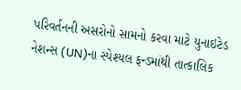પરિવર્તનની અસરોનો સામનો કરવા માટે યુનાઇટેડ નેશન્સ (UN)ના સ્પેશ્યલ ફન્ડમાંથી તાત્કાલિક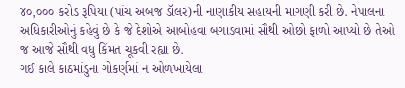૪૦,૦૦૦ કરોડ રૂપિયા (પાંચ અબજ ડૉલર)ની નાણાકીય સહાયની માગણી કરી છે. નેપાલના અધિકારીઓનું કહેવું છે કે જે દેશોએ આબોહવા બગાડવામાં સૌથી ઓછો ફાળો આપ્યો છે તેઓ જ આજે સૌથી વધુ કિંમત ચૂકવી રહ્યા છે.
ગઈ કાલે કાઠમાંડુના ગોકર્ણમાં ન ઓળખાયેલા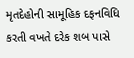મૃતદેહોની સામૂહિક દફનવિધિ કરતી વખતે દરેક શબ પાસે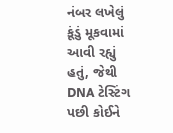નંબર લખેલું કૂંડું મૂકવામાં આવી રહ્યું હતું, જેથી DNA ટેસ્ટિંગ પછી કોઈને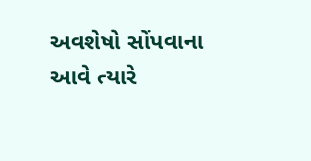અવશેષો સોંપવાના આવે ત્યારે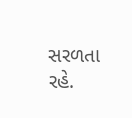સરળતા રહે.